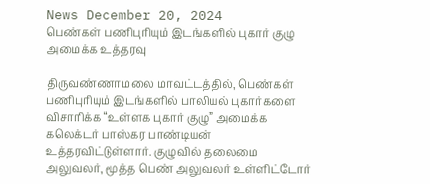News December 20, 2024
பெண்கள் பணிபுரியும் இடங்களில் புகார் குழு அமைக்க உத்தரவு

திருவண்ணாமலை மாவட்டத்தில், பெண்கள் பணிபுரியும் இடங்களில் பாலியல் புகார்களை விசாரிக்க “உள்ளக புகார் குழு” அமைக்க கலெக்டர் பாஸ்கர பாண்டியன் உத்தரவிட்டுள்ளார். குழுவில் தலைமை அலுவலர், மூத்த பெண் அலுவலர் உள்ளிட்டோர்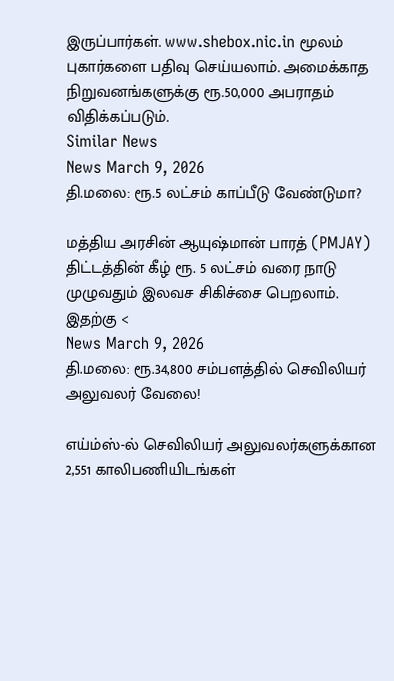இருப்பார்கள். www.shebox.nic.in மூலம் புகார்களை பதிவு செய்யலாம். அமைக்காத நிறுவனங்களுக்கு ரூ.50,000 அபராதம் விதிக்கப்படும்.
Similar News
News March 9, 2026
தி.மலை: ரூ.5 லட்சம் காப்பீடு வேண்டுமா?

மத்திய அரசின் ஆயுஷ்மான் பாரத் (PMJAY) திட்டத்தின் கீழ் ரூ. 5 லட்சம் வரை நாடு முழுவதும் இலவச சிகிச்சை பெறலாம். இதற்கு <
News March 9, 2026
தி.மலை: ரூ.34,800 சம்பளத்தில் செவிலியர் அலுவலர் வேலை!

எய்ம்ஸ்-ல் செவிலியர் அலுவலர்களுக்கான 2,551 காலிபணியிடங்கள்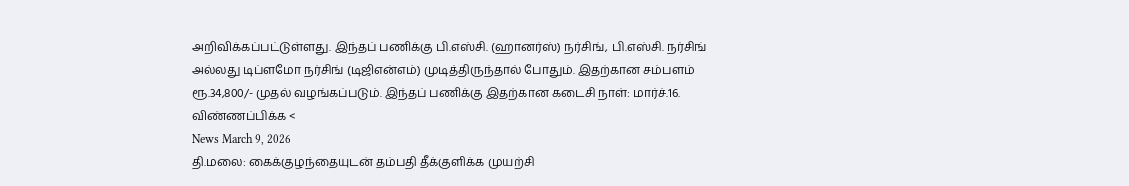அறிவிக்கப்பட்டுள்ளது. இந்தப் பணிக்கு பி.எஸ்சி. (ஹானர்ஸ்) நர்சிங், பி.எஸ்சி. நர்சிங் அல்லது டிப்ளமோ நர்சிங் (டிஜிஎன்எம்) முடித்திருந்தால் போதும். இதற்கான சம்பளம் ரூ.34,800/- முதல் வழங்கப்படும். இந்தப் பணிக்கு இதற்கான கடைசி நாள்: மார்ச்.16. விண்ணப்பிக்க <
News March 9, 2026
தி.மலை: கைக்குழந்தையுடன் தம்பதி தீக்குளிக்க முயற்சி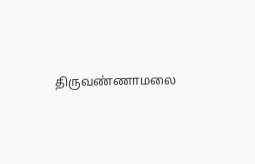திருவண்ணாமலை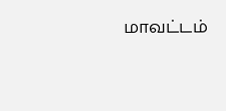மாவட்டம்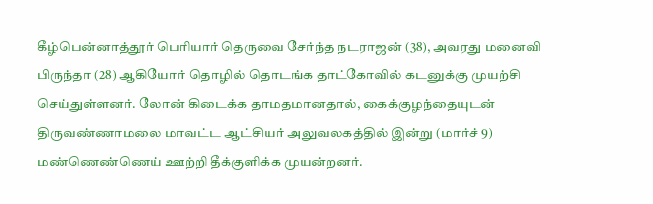கீழ்பென்னாத்தூர் பெரியார் தெருவை சேர்ந்த நடராஜன் (38), அவரது மனைவி பிருந்தா (28) ஆகியோர் தொழில் தொடங்க தாட்கோவில் கடனுக்கு முயற்சி செய்துள்ளனர். லோன் கிடைக்க தாமதமானதால், கைக்குழந்தையுடன் திருவண்ணாமலை மாவட்ட ஆட்சியர் அலுவலகத்தில் இன்று (மார்ச் 9) மண்ணெண்ணெய் ஊற்றி தீக்குளிக்க முயன்றனர்.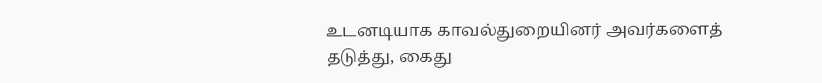உடனடியாக காவல்துறையினர் அவர்களைத் தடுத்து, கைது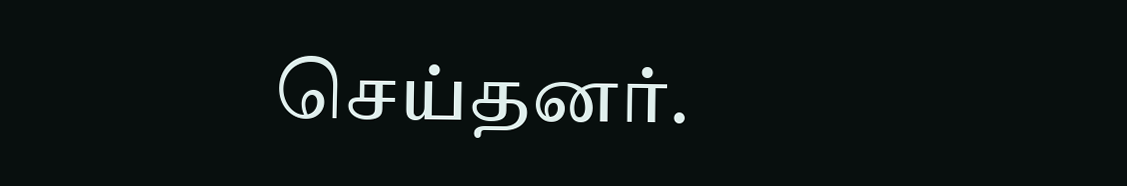செய்தனர்.